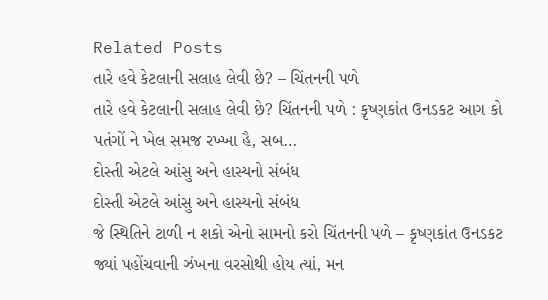Related Posts
તારે હવે કેટલાની સલાહ લેવી છે? – ચિંતનની પળે
તારે હવે કેટલાની સલાહ લેવી છે? ચિંતનની પળે : કૃષ્ણકાંત ઉનડકટ આગ કો પતંગોં ને ખેલ સમજ રખ્ખા હૈ, સબ…
દોસ્તી એટલે આંસુ અને હાસ્યનો સંબંધ
દોસ્તી એટલે આંસુ અને હાસ્યનો સંબંધ
જે સ્થિતિને ટાળી ન શકો એનો સામનો કરો ચિંતનની પળે – કૃષ્ણકાંત ઉનડકટ જ્યાં પહોંચવાની ઝંખના વરસોથી હોય ત્યાં, મન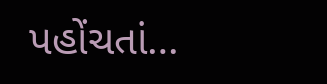પહોંચતાં…